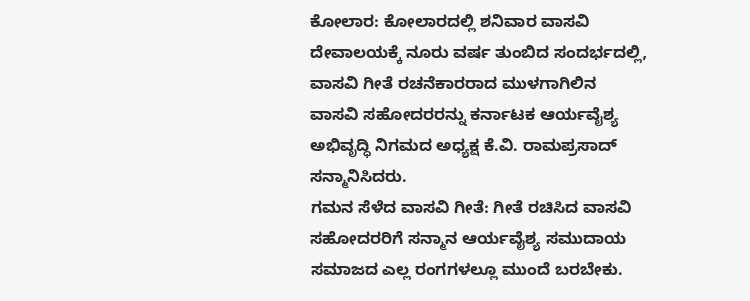ಕೋಲಾರ: ಕೋಲಾರದಲ್ಲಿ ಶನಿವಾರ ವಾಸವಿ ದೇವಾಲಯಕ್ಕೆ ನೂರು ವರ್ಷ ತುಂಬಿದ ಸಂದರ್ಭದಲ್ಲಿ, ವಾಸವಿ ಗೀತೆ ರಚನೆಕಾರರಾದ ಮುಳಗಾಗಿಲಿನ ವಾಸವಿ ಸಹೋದರರನ್ನು ಕರ್ನಾಟಕ ಆರ್ಯವೈಶ್ಯ ಅಭಿವೃದ್ಧಿ ನಿಗಮದ ಅಧ್ಯಕ್ಷ ಕೆ.ವಿ. ರಾಮಪ್ರಸಾದ್ ಸನ್ಮಾನಿಸಿದರು.
ಗಮನ ಸೆಳೆದ ವಾಸವಿ ಗೀತೆ: ಗೀತೆ ರಚಿಸಿದ ವಾಸವಿ ಸಹೋದರರಿಗೆ ಸನ್ಮಾನ ಆರ್ಯವೈಶ್ಯ ಸಮುದಾಯ ಸಮಾಜದ ಎಲ್ಲ ರಂಗಗಳಲ್ಲೂ ಮುಂದೆ ಬರಬೇಕು.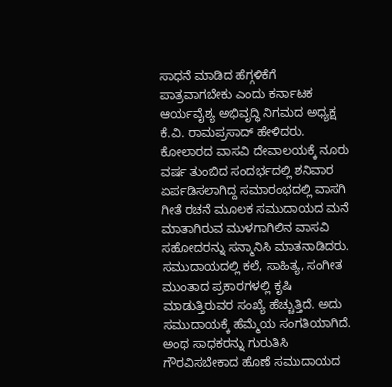ಸಾಧನೆ ಮಾಡಿದ ಹೆಗ್ಗಳಿಕೆಗೆ ಪಾತ್ರವಾಗಬೇಕು ಎಂದು ಕರ್ನಾಟಕ ಆರ್ಯವೈಶ್ಯ ಅಭಿವೃದ್ಧಿ ನಿಗಮದ ಅಧ್ಯಕ್ಷ ಕೆ.ವಿ. ರಾಮಪ್ರಸಾದ್ ಹೇಳಿದರು.
ಕೋಲಾರದ ವಾಸವಿ ದೇವಾಲಯಕ್ಕೆ ನೂರು ವರ್ಷ ತುಂಬಿದ ಸಂದರ್ಭದಲ್ಲಿ ಶನಿವಾರ ಏರ್ಪಡಿಸಲಾಗಿದ್ದ ಸಮಾರಂಭದಲ್ಲಿ ವಾಸಗಿ ಗೀತೆ ರಚನೆ ಮೂಲಕ ಸಮುದಾಯದ ಮನೆ ಮಾತಾಗಿರುವ ಮುಳಗಾಗಿಲಿನ ವಾಸವಿ ಸಹೋದರನ್ನು ಸನ್ಮಾನಿಸಿ ಮಾತನಾಡಿದರು.
ಸಮುದಾಯದಲ್ಲಿ ಕಲೆ, ಸಾಹಿತ್ಯ, ಸಂಗೀತ ಮುಂತಾದ ಪ್ರಕಾರಗಳಲ್ಲಿ ಕೃಷಿ ಮಾಡುತ್ತಿರುವರ ಸಂಖ್ಯೆ ಹೆಚ್ಚುತ್ತಿದೆ. ಅದು ಸಮುದಾಯಕ್ಕೆ ಹೆಮ್ಮೆಯ ಸಂಗತಿಯಾಗಿದೆ. ಅಂಥ ಸಾಧಕರನ್ನು ಗುರುತಿಸಿ ಗೌರವಿಸಬೇಕಾದ ಹೊಣೆ ಸಮುದಾಯದ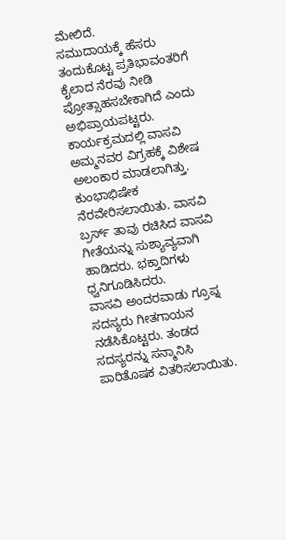ಮೇಲಿದೆ.
ಸಮುದಾಯಕ್ಕೆ ಹೆಸರು ತಂದುಕೊಟ್ಟ ಪ್ರತಿಭಾವಂತರಿಗೆ ಕೈಲಾದ ನೆರವು ನೀಡಿ ಪ್ರೋತ್ಸಾಹಸಬೇಕಾಗಿದೆ ಎಂದು ಅಭಿಪ್ರಾಯಪಟ್ಟರು.
ಕಾರ್ಯಕ್ರಮದಲ್ಲಿ ವಾಸವಿ ಅಮ್ಮನವರ ವಿಗ್ರಹಕ್ಕೆ ವಿಶೇಷ ಅಲಂಕಾರ ಮಾಡಲಾಗಿತ್ತು. ಕುಂಭಾಭಿಷೇಕ ನೆರವೇರಿಸಲಾಯಿತು. ವಾಸವಿ ಬ್ರರ್ಸ್ ತಾವು ರಚಿಸಿದ ವಾಸವಿ ಗೀತೆಯನ್ನು ಸುಶ್ಯಾವ್ಯವಾಗಿ ಹಾಡಿದರು. ಭಕ್ತಾದಿಗಳು ಧ್ವನಿಗೂಡಿಸಿದರು.
ವಾಸವಿ ಅಂದರವಾಡು ಗ್ರೂಪ್ನ ಸದಸ್ಯರು ಗೀತಗಾಯನ ನಡೆಸಿಕೊಟ್ಟರು. ತಂಡದ ಸದಸ್ಯರನ್ನು ಸನ್ಮಾನಿಸಿ ಪಾರಿತೊಷಕ ವಿತರಿಸಲಾಯಿತು.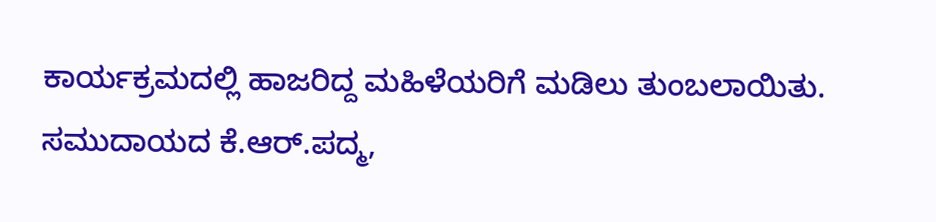ಕಾರ್ಯಕ್ರಮದಲ್ಲಿ ಹಾಜರಿದ್ದ ಮಹಿಳೆಯರಿಗೆ ಮಡಿಲು ತುಂಬಲಾಯಿತು.
ಸಮುದಾಯದ ಕೆ.ಆರ್.ಪದ್ಮ,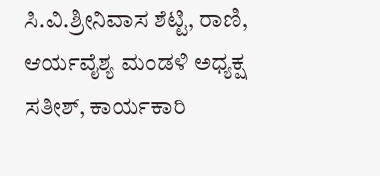ಸಿ.ವಿ.ಶ್ರೀನಿವಾಸ ಶೆಟ್ಟಿ, ರಾಣಿ, ಆರ್ಯವೈಶ್ಯ ಮಂಡಳಿ ಅಧ್ಯಕ್ಷ ಸತೀಶ್, ಕಾರ್ಯಕಾರಿ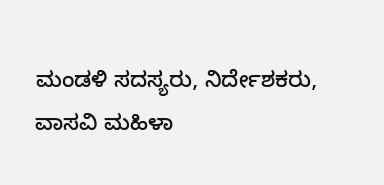ಮಂಡಳಿ ಸದಸ್ಯರು, ನಿರ್ದೇಶಕರು, ವಾಸವಿ ಮಹಿಳಾ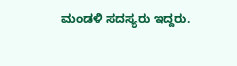ಮಂಡಳಿ ಸದಸ್ಯರು ಇದ್ದರು.